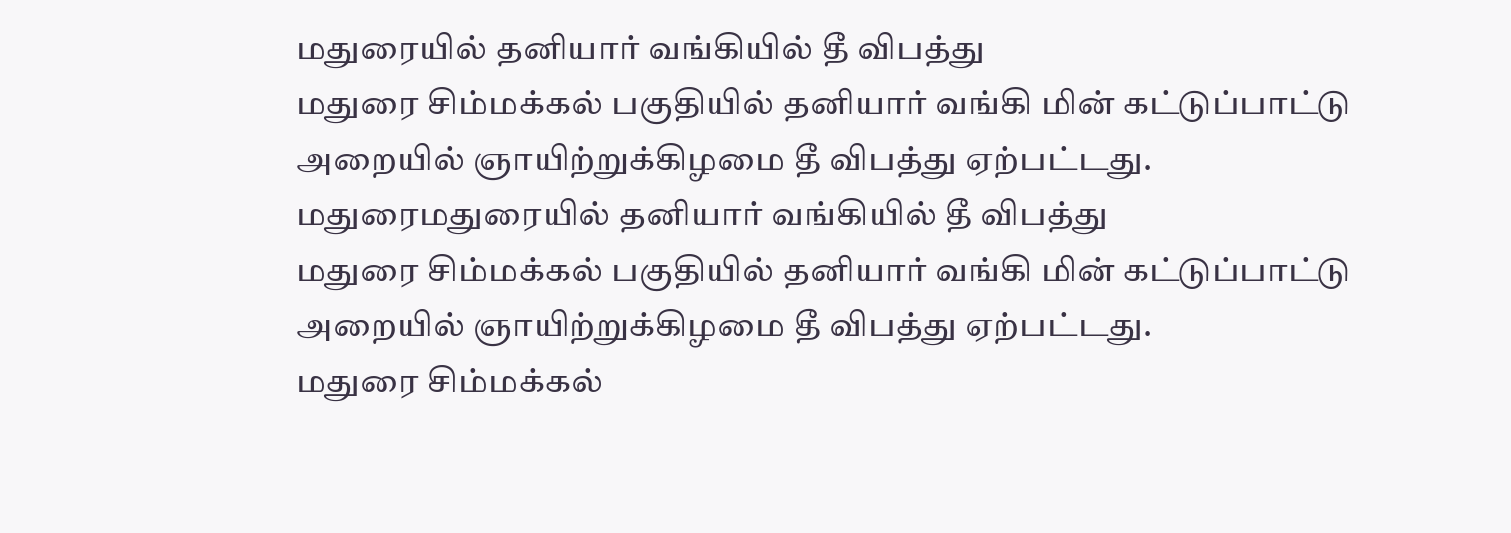மதுரையில் தனியார் வங்கியில் தீ விபத்து
மதுரை சிம்மக்கல் பகுதியில் தனியார் வங்கி மின் கட்டுப்பாட்டு அறையில் ஞாயிற்றுக்கிழமை தீ விபத்து ஏற்பட்டது.
மதுரைமதுரையில் தனியார் வங்கியில் தீ விபத்து
மதுரை சிம்மக்கல் பகுதியில் தனியார் வங்கி மின் கட்டுப்பாட்டு அறையில் ஞாயிற்றுக்கிழமை தீ விபத்து ஏற்பட்டது.
மதுரை சிம்மக்கல்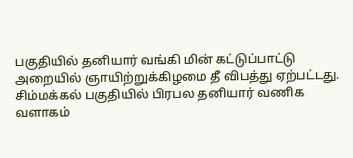பகுதியில் தனியார் வங்கி மின் கட்டுப்பாட்டு அறையில் ஞாயிற்றுக்கிழமை தீ விபத்து ஏற்பட்டது.
சிம்மக்கல் பகுதியில் பிரபல தனியார் வணிக வளாகம்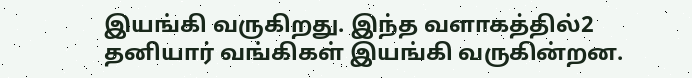இயங்கி வருகிறது. இந்த வளாகத்தில்2 தனியார் வங்கிகள் இயங்கி வருகின்றன.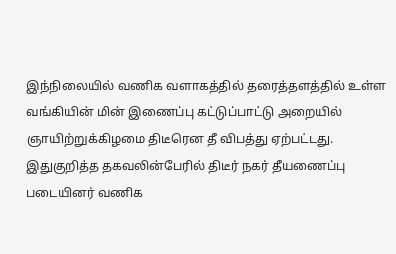இந்நிலையில் வணிக வளாகத்தில் தரைத்தளத்தில் உள்ள வங்கியின் மின் இணைப்பு கட்டுப்பாட்டு அறையில் ஞாயிற்றுக்கிழமை திடீரென தீ விபத்து ஏற்பட்டது. இதுகுறித்த தகவலின்பேரில் திடீர் நகர் தீயணைப்பு படையினர் வணிக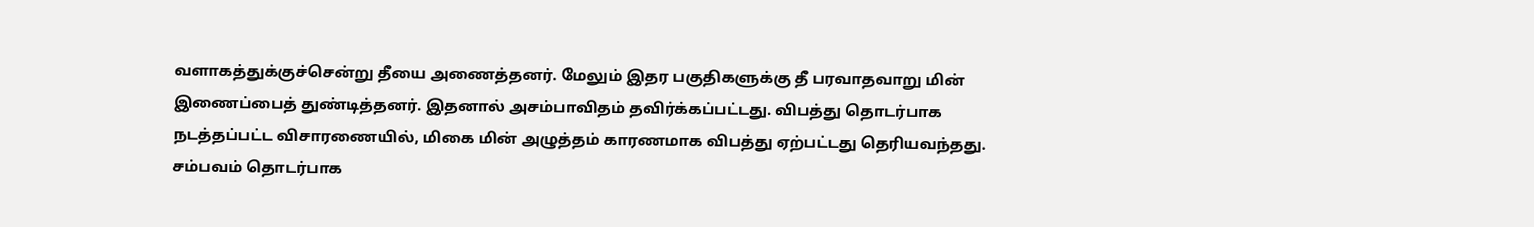வளாகத்துக்குச்சென்று தீயை அணைத்தனர். மேலும் இதர பகுதிகளுக்கு தீ பரவாதவாறு மின் இணைப்பைத் துண்டித்தனர். இதனால் அசம்பாவிதம் தவிர்க்கப்பட்டது. விபத்து தொடர்பாக நடத்தப்பட்ட விசாரணையில், மிகை மின் அழுத்தம் காரணமாக விபத்து ஏற்பட்டது தெரியவந்தது. சம்பவம் தொடர்பாக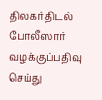திலகர்திடல் போலீஸார் வழக்குப்பதிவு செய்து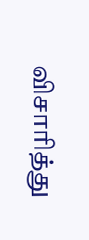விசாரித்து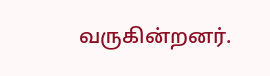வருகின்றனர்.